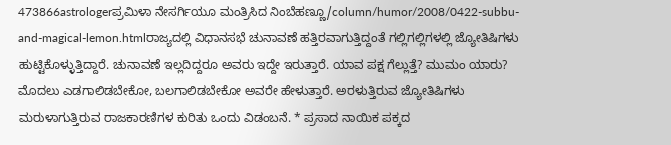473866astrologerಪ್ರಮಿಳಾ ನೇಸರ್ಗಿಯೂ ಮಂತ್ರಿಸಿದ ನಿಂಬೆಹಣ್ಣೂ/column/humor/2008/0422-subbu-and-magical-lemon.htmlರಾಜ್ಯದಲ್ಲಿ ವಿಧಾನಸಭೆ ಚುನಾವಣೆ ಹತ್ತಿರವಾಗುತ್ತಿದ್ದಂತೆ ಗಲ್ಲಿಗಲ್ಲಿಗಳಲ್ಲಿ ಜ್ಯೋತಿಷಿಗಳು ಹುಟ್ಟಿಕೊಳ್ಳುತ್ತಿದ್ದಾರೆ. ಚುನಾವಣೆ ಇಲ್ಲದಿದ್ದರೂ ಅವರು ಇದ್ದೇ ಇರುತ್ತಾರೆ. ಯಾವ ಪಕ್ಷ ಗೆಲ್ಲುತ್ತೆ? ಮುಮಂ ಯಾರು? ಮೊದಲು ಎಡಗಾಲಿಡಬೇಕೋ, ಬಲಗಾಲಿಡಬೇಕೋ ಅವರೇ ಹೇಳುತ್ತಾರೆ. ಅರಳುತ್ತಿರುವ ಜ್ಯೋತಿಷಿಗಳು ಮರುಳಾಗುತ್ತಿರುವ ರಾಜಕಾರಣಿಗಳ ಕುರಿತು ಒಂದು ವಿಡಂಬನೆ. * ಪ್ರಸಾದ ನಾಯಿಕ ಪಕ್ಕದ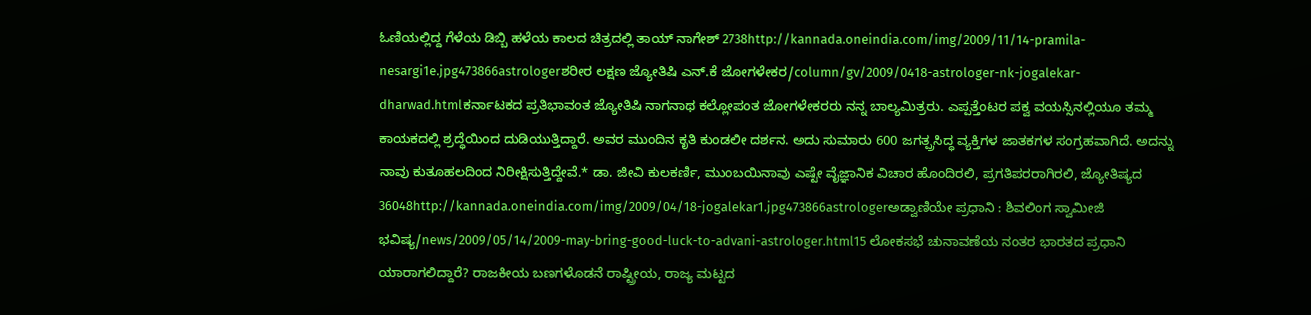ಓಣಿಯಲ್ಲಿದ್ದ ಗೆಳೆಯ ಡಿಬ್ಬಿ ಹಳೆಯ ಕಾಲದ ಚಿತ್ರದಲ್ಲಿ ತಾಯ್ ನಾಗೇಶ್ 2738http://kannada.oneindia.com/img/2009/11/14-pramila-nesargi1e.jpg473866astrologerಶರೀರ ಲಕ್ಷಣ ಜ್ಯೋತಿಷಿ ಎನ್.ಕೆ ಜೋಗಳೇಕರ/column/gv/2009/0418-astrologer-nk-jogalekar-dharwad.htmlಕರ್ನಾಟಕದ ಪ್ರತಿಭಾವಂತ ಜ್ಯೋತಿಷಿ ನಾಗನಾಥ ಕಲ್ಲೋಪಂತ ಜೋಗಳೇಕರರು ನನ್ನ ಬಾಲ್ಯಮಿತ್ರರು. ಎಪ್ಪತ್ತೆಂಟರ ಪಕ್ವ ವಯಸ್ಸಿನಲ್ಲಿಯೂ ತಮ್ಮ ಕಾಯಕದಲ್ಲಿ ಶ್ರದ್ಧೆಯಿಂದ ದುಡಿಯುತ್ತಿದ್ದಾರೆ. ಅವರ ಮುಂದಿನ ಕೃತಿ ಕುಂಡಲೀ ದರ್ಶನ. ಅದು ಸುಮಾರು 600 ಜಗತ್ಪ್ರಸಿದ್ಧ ವ್ಯಕ್ತಿಗಳ ಜಾತಕಗಳ ಸಂಗ್ರಹವಾಗಿದೆ. ಅದನ್ನು ನಾವು ಕುತೂಹಲದಿಂದ ನಿರೀಕ್ಷಿಸುತ್ತಿದ್ದೇವೆ.* ಡಾ. ಜೀವಿ ಕುಲಕರ್ಣಿ, ಮುಂಬಯಿನಾವು ಎಷ್ಟೇ ವೈಜ್ಞಾನಿಕ ವಿಚಾರ ಹೊಂದಿರಲಿ, ಪ್ರಗತಿಪರರಾಗಿರಲಿ, ಜ್ಯೋತಿಷ್ಯದ 36048http://kannada.oneindia.com/img/2009/04/18-jogalekar1.jpg473866astrologerಅಡ್ವಾಣಿಯೇ ಪ್ರಧಾನಿ : ಶಿವಲಿಂಗ ಸ್ವಾಮೀಜಿ ಭವಿಷ್ಯ/news/2009/05/14/2009-may-bring-good-luck-to-advani-astrologer.html15 ಲೋಕಸಭೆ ಚುನಾವಣೆಯ ನಂತರ ಭಾರತದ ಪ್ರಧಾನಿ ಯಾರಾಗಲಿದ್ದಾರೆ? ರಾಜಕೀಯ ಬಣಗಳೊಡನೆ ರಾಷ್ಟ್ರೀಯ, ರಾಜ್ಯ ಮಟ್ಟದ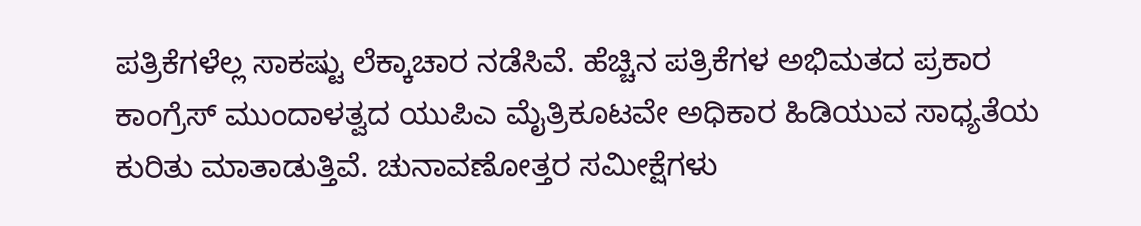ಪತ್ರಿಕೆಗಳೆಲ್ಲ ಸಾಕಷ್ಟು ಲೆಕ್ಕಾಚಾರ ನಡೆಸಿವೆ. ಹೆಚ್ಚಿನ ಪತ್ರಿಕೆಗಳ ಅಭಿಮತದ ಪ್ರಕಾರ ಕಾಂಗ್ರೆಸ್ ಮುಂದಾಳತ್ವದ ಯುಪಿಎ ಮೈತ್ರಿಕೂಟವೇ ಅಧಿಕಾರ ಹಿಡಿಯುವ ಸಾಧ್ಯತೆಯ ಕುರಿತು ಮಾತಾಡುತ್ತಿವೆ. ಚುನಾವಣೋತ್ತರ ಸಮೀಕ್ಷೆಗಳು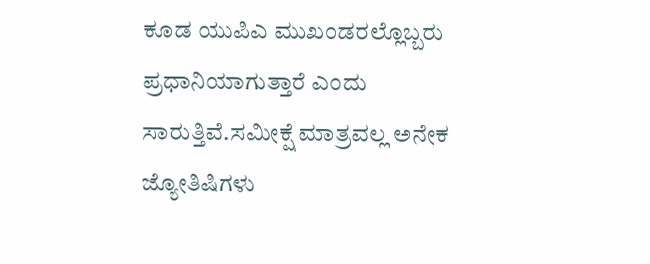ಕೂಡ ಯುಪಿಎ ಮುಖಂಡರಲ್ಲೊಬ್ಬರು ಪ್ರಧಾನಿಯಾಗುತ್ತಾರೆ ಎಂದು ಸಾರುತ್ತಿವೆ.ಸಮೀಕ್ಷೆ ಮಾತ್ರವಲ್ಲ ಅನೇಕ ಜ್ಯೋತಿಷಿಗಳು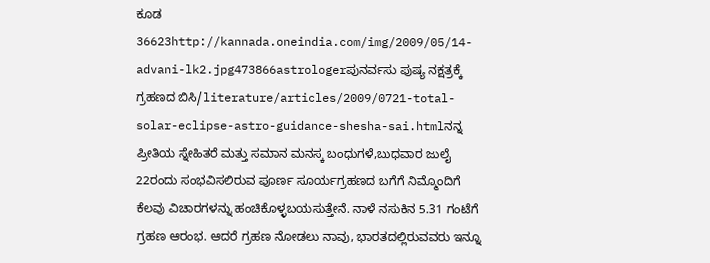ಕೂಡ 36623http://kannada.oneindia.com/img/2009/05/14-advani-lk2.jpg473866astrologerಪುನರ್ವಸು ಪುಷ್ಯ ನಕ್ಷತ್ರಕ್ಕೆ ಗ್ರಹಣದ ಬಿಸಿ/literature/articles/2009/0721-total-solar-eclipse-astro-guidance-shesha-sai.htmlನನ್ನ ಪ್ರೀತಿಯ ಸ್ನೇಹಿತರೆ ಮತ್ತು ಸಮಾನ ಮನಸ್ಕ ಬಂಧುಗಳೆ,ಬುಧವಾರ ಜುಲೈ 22ರಂದು ಸಂಭವಿಸಲಿರುವ ಪೂರ್ಣ ಸೂರ್ಯಗ್ರಹಣದ ಬಗೆಗೆ ನಿಮ್ಮೊಂದಿಗೆ ಕೆಲವು ವಿಚಾರಗಳನ್ನು ಹಂಚಿಕೊಳ್ಳಬಯಸುತ್ತೇನೆ. ನಾಳೆ ನಸುಕಿನ 5.31 ಗಂಟೆಗೆ ಗ್ರಹಣ ಆರಂಭ. ಆದರೆ ಗ್ರಹಣ ನೋಡಲು ನಾವು, ಭಾರತದಲ್ಲಿರುವವರು ಇನ್ನೂ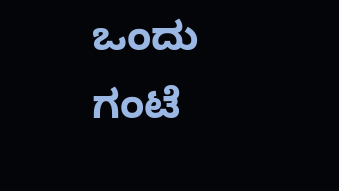ಒಂದು ಗಂಟೆ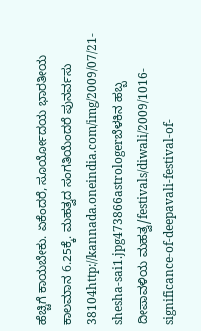ಹೆಚ್ಚಿಗೆ ಕಾಯಬೇಕು. ಏಕೆಂದರೆ, ಸೂರ್ಯೋದಯ ಭಾರತೀಯ ಕಾಲಮಾನ 6.25ಕ್ಕೆ. ಮಹತ್ವದ ಸಂಗತಿಯೆಂದರೆ ಪುನರ್ವಸು 38104http://kannada.oneindia.com/img/2009/07/21-shesha-sai1.jpg473866astrologerಬೆಳಕಿನ ಹಬ್ಬ ದೀಪಾವಳಿಯ ಮಹತ್ವ/festivals/diwali/2009/1016-significance-of-deepavali-festival-of-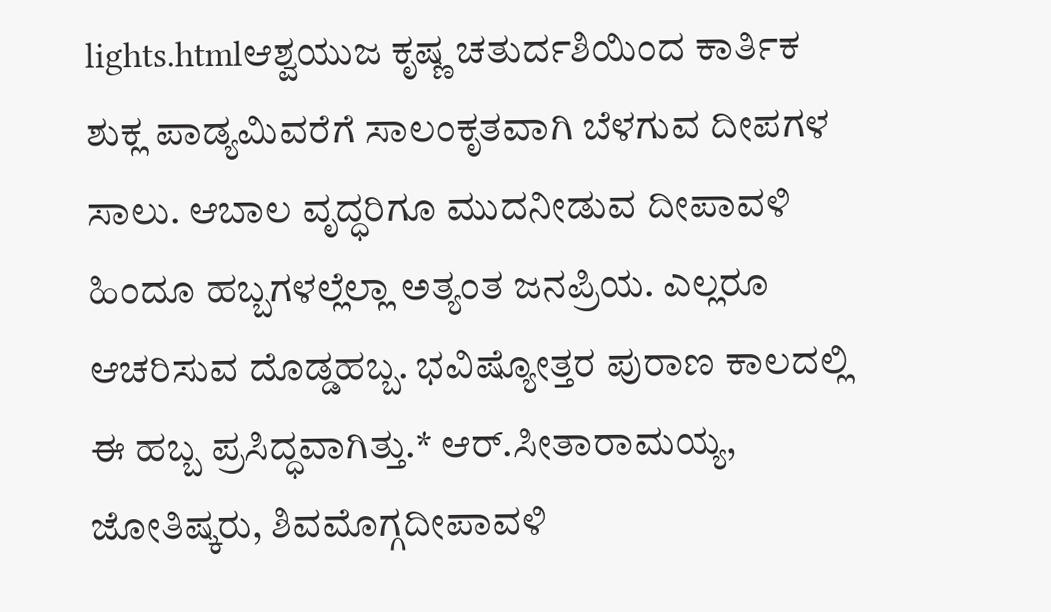lights.htmlಆಶ್ವಯುಜ ಕೃಷ್ಣ ಚತುರ್ದಶಿಯಿಂದ ಕಾರ್ತಿಕ ಶುಕ್ಲ ಪಾಡ್ಯಮಿವರೆಗೆ ಸಾಲಂಕೃತವಾಗಿ ಬೆಳಗುವ ದೀಪಗಳ ಸಾಲು. ಆಬಾಲ ವೃದ್ಧರಿಗೂ ಮುದನೀಡುವ ದೀಪಾವಳಿ ಹಿಂದೂ ಹಬ್ಬಗಳಲ್ಲೆಲ್ಲಾ ಅತ್ಯಂತ ಜನಪ್ರಿಯ. ಎಲ್ಲರೂ ಆಚರಿಸುವ ದೊಡ್ಡಹಬ್ಬ. ಭವಿಷ್ಯೋತ್ತರ ಪುರಾಣ ಕಾಲದಲ್ಲಿ ಈ ಹಬ್ಬ ಪ್ರಸಿದ್ಧವಾಗಿತ್ತು.* ಆರ್.ಸೀತಾರಾಮಯ್ಯ, ಜೋತಿಷ್ಕರು, ಶಿವಮೊಗ್ಗದೀಪಾವಳಿ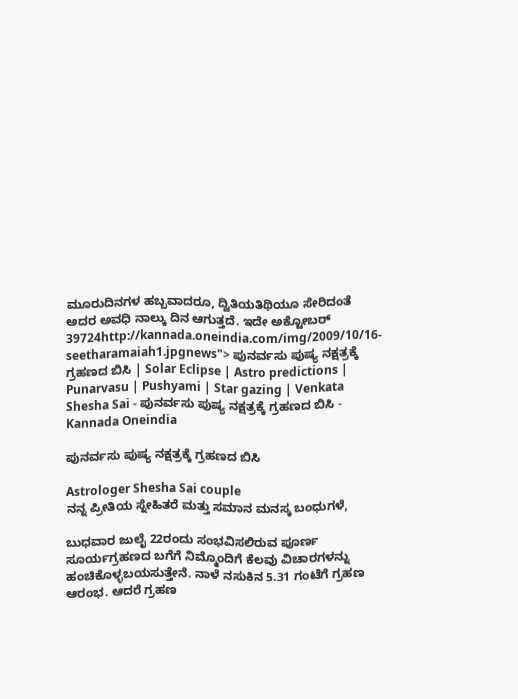ಮೂರುದಿನಗಳ ಹಬ್ಬವಾದರೂ, ದ್ವಿತಿಯತಿಥಿಯೂ ಸೇರಿದಂತೆ ಅದರ ಅವಧಿ ನಾಲ್ಕು ದಿನ ಆಗುತ್ತದೆ. ಇದೇ ಅಕ್ಟೋಬರ್ 39724http://kannada.oneindia.com/img/2009/10/16-seetharamaiah1.jpgnews"> ಪುನರ್ವಸು ಪುಷ್ಯ ನಕ್ಷತ್ರಕ್ಕೆ ಗ್ರಹಣದ ಬಿಸಿ | Solar Eclipse | Astro predictions | Punarvasu | Pushyami | Star gazing | Venkata Shesha Sai - ಪುನರ್ವಸು ಪುಷ್ಯ ನಕ್ಷತ್ರಕ್ಕೆ ಗ್ರಹಣದ ಬಿಸಿ - Kannada Oneindia

ಪುನರ್ವಸು ಪುಷ್ಯ ನಕ್ಷತ್ರಕ್ಕೆ ಗ್ರಹಣದ ಬಿಸಿ

Astrologer Shesha Sai couple
ನನ್ನ ಪ್ರೀತಿಯ ಸ್ನೇಹಿತರೆ ಮತ್ತು ಸಮಾನ ಮನಸ್ಕ ಬಂಧುಗಳೆ,

ಬುಧವಾರ ಜುಲೈ 22ರಂದು ಸಂಭವಿಸಲಿರುವ ಪೂರ್ಣ ಸೂರ್ಯಗ್ರಹಣದ ಬಗೆಗೆ ನಿಮ್ಮೊಂದಿಗೆ ಕೆಲವು ವಿಚಾರಗಳನ್ನು ಹಂಚಿಕೊಳ್ಳಬಯಸುತ್ತೇನೆ. ನಾಳೆ ನಸುಕಿನ 5.31 ಗಂಟೆಗೆ ಗ್ರಹಣ ಆರಂಭ. ಆದರೆ ಗ್ರಹಣ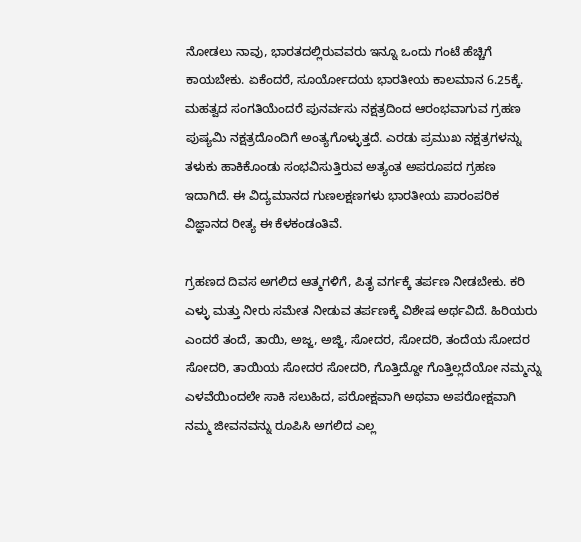ನೋಡಲು ನಾವು, ಭಾರತದಲ್ಲಿರುವವರು ಇನ್ನೂ ಒಂದು ಗಂಟೆ ಹೆಚ್ಚಿಗೆ ಕಾಯಬೇಕು. ಏಕೆಂದರೆ, ಸೂರ್ಯೋದಯ ಭಾರತೀಯ ಕಾಲಮಾನ 6.25ಕ್ಕೆ. ಮಹತ್ವದ ಸಂಗತಿಯೆಂದರೆ ಪುನರ್ವಸು ನಕ್ಷತ್ರದಿಂದ ಆರಂಭವಾಗುವ ಗ್ರಹಣ ಪುಷ್ಯಮಿ ನಕ್ಷತ್ರದೊಂದಿಗೆ ಅಂತ್ಯಗೊಳ್ಳುತ್ತದೆ. ಎರಡು ಪ್ರಮುಖ ನಕ್ಷತ್ರಗಳನ್ನು ತಳುಕು ಹಾಕಿಕೊಂಡು ಸಂಭವಿಸುತ್ತಿರುವ ಅತ್ಯಂತ ಅಪರೂಪದ ಗ್ರಹಣ ಇದಾಗಿದೆ. ಈ ವಿದ್ಯಮಾನದ ಗುಣಲಕ್ಷಣಗಳು ಭಾರತೀಯ ಪಾರಂಪರಿಕ ವಿಜ್ಞಾನದ ರೀತ್ಯ ಈ ಕೆಳಕಂಡಂತಿವೆ.

ಗ್ರಹಣದ ದಿವಸ ಅಗಲಿದ ಆತ್ಮಗಳಿಗೆ, ಪಿತೃ ವರ್ಗಕ್ಕೆ ತರ್ಪಣ ನೀಡಬೇಕು. ಕರಿ ಎಳ್ಳು ಮತ್ತು ನೀರು ಸಮೇತ ನೀಡುವ ತರ್ಪಣಕ್ಕೆ ವಿಶೇಷ ಅರ್ಥವಿದೆ. ಹಿರಿಯರು ಎಂದರೆ ತಂದೆ, ತಾಯಿ, ಅಜ್ಜ, ಅಜ್ಜಿ, ಸೋದರ, ಸೋದರಿ, ತಂದೆಯ ಸೋದರ ಸೋದರಿ, ತಾಯಿಯ ಸೋದರ ಸೋದರಿ, ಗೊತ್ತಿದ್ದೋ ಗೊತ್ತಿಲ್ಲದೆಯೋ ನಮ್ಮನ್ನು ಎಳವೆಯಿಂದಲೇ ಸಾಕಿ ಸಲುಹಿದ, ಪರೋಕ್ಷವಾಗಿ ಅಥವಾ ಅಪರೋಕ್ಷವಾಗಿ ನಮ್ಮ ಜೀವನವನ್ನು ರೂಪಿಸಿ ಅಗಲಿದ ಎಲ್ಲ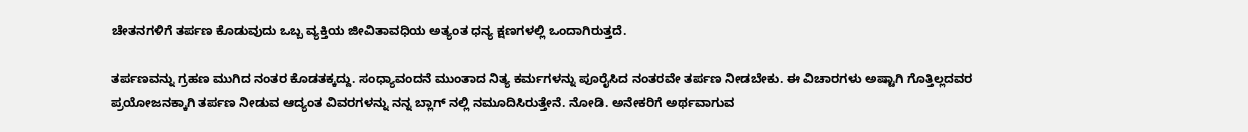ಚೇತನಗಳಿಗೆ ತರ್ಪಣ ಕೊಡುವುದು ಒಬ್ಬ ವ್ಯಕ್ತಿಯ ಜೀವಿತಾವಧಿಯ ಅತ್ಯಂತ ಧನ್ಯ ಕ್ಷಣಗಳಲ್ಲಿ ಒಂದಾಗಿರುತ್ತದೆ.

ತರ್ಪಣವನ್ನು ಗ್ರಹಣ ಮುಗಿದ ನಂತರ ಕೊಡತಕ್ಕದ್ದು. ಸಂಧ್ಯಾವಂದನೆ ಮುಂತಾದ ನಿತ್ಯ ಕರ್ಮಗಳನ್ನು ಪೂರೈಸಿದ ನಂತರವೇ ತರ್ಪಣ ನೀಡಬೇಕು. ಈ ವಿಚಾರಗಳು ಅಷ್ಟಾಗಿ ಗೊತ್ತಿಲ್ಲದವರ ಪ್ರಯೋಜನಕ್ಕಾಗಿ ತರ್ಪಣ ನೀಡುವ ಆದ್ಯಂತ ವಿವರಗಳನ್ನು ನನ್ನ ಬ್ಲಾಗ್ ನಲ್ಲಿ ನಮೂದಿಸಿರುತ್ತೇನೆ. ನೋಡಿ. ಅನೇಕರಿಗೆ ಅರ್ಥವಾಗುವ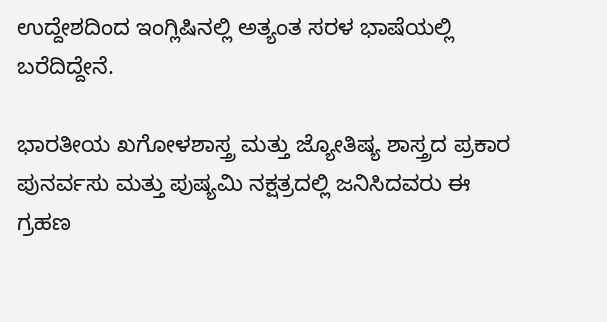ಉದ್ದೇಶದಿಂದ ಇಂಗ್ಲಿಷಿನಲ್ಲಿ ಅತ್ಯಂತ ಸರಳ ಭಾಷೆಯಲ್ಲಿ ಬರೆದಿದ್ದೇನೆ.

ಭಾರತೀಯ ಖಗೋಳಶಾಸ್ತ್ರ ಮತ್ತು ಜ್ಯೋತಿಷ್ಯ ಶಾಸ್ತ್ರದ ಪ್ರಕಾರ ಪುನರ್ವಸು ಮತ್ತು ಪುಷ್ಯಮಿ ನಕ್ಷತ್ರದಲ್ಲಿ ಜನಿಸಿದವರು ಈ ಗ್ರಹಣ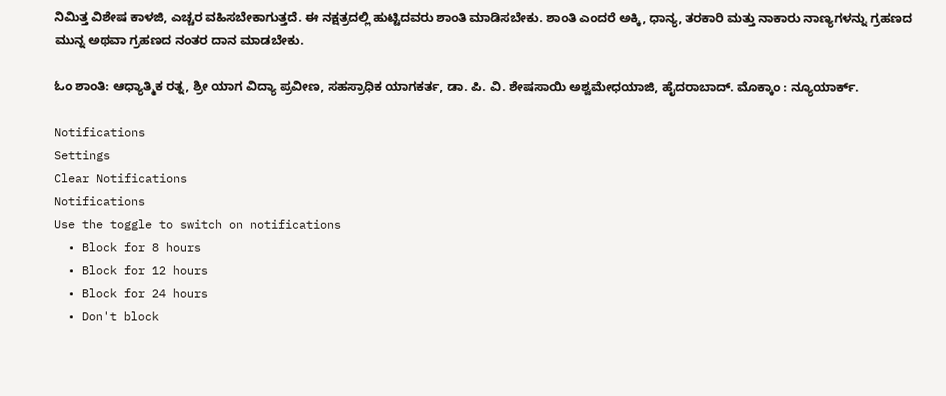ನಿಮಿತ್ತ ವಿಶೇಷ ಕಾಳಜಿ, ಎಚ್ಚರ ವಹಿಸಬೇಕಾಗುತ್ತದೆ. ಈ ನಕ್ಷತ್ರದಲ್ಲಿ ಹುಟ್ಟಿದವರು ಶಾಂತಿ ಮಾಡಿಸಬೇಕು. ಶಾಂತಿ ಎಂದರೆ ಅಕ್ಕಿ, ಧಾನ್ಯ, ತರಕಾರಿ ಮತ್ತು ನಾಕಾರು ನಾಣ್ಯಗಳನ್ನು ಗ್ರಹಣದ ಮುನ್ನ ಅಥವಾ ಗ್ರಹಣದ ನಂತರ ದಾನ ಮಾಡಬೇಕು.

ಓಂ ಶಾಂತಿ: ಆಧ್ಯಾತ್ಮಿಕ ರತ್ನ, ಶ್ರೀ ಯಾಗ ವಿದ್ಯಾ ಪ್ರವೀಣ, ಸಹಸ್ರಾಧಿಕ ಯಾಗಕರ್ತ, ಡಾ. ಪಿ. ವಿ. ಶೇಷಸಾಯಿ ಅಶ್ವಮೇಧಯಾಜಿ, ಹೈದರಾಬಾದ್. ಮೊಕ್ಕಾಂ : ನ್ಯೂಯಾರ್ಕ್.

Notifications
Settings
Clear Notifications
Notifications
Use the toggle to switch on notifications
  • Block for 8 hours
  • Block for 12 hours
  • Block for 24 hours
  • Don't block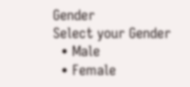Gender
Select your Gender
  • Male
  • Female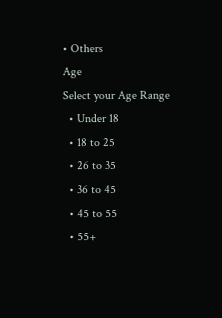• Others
Age
Select your Age Range
  • Under 18
  • 18 to 25
  • 26 to 35
  • 36 to 45
  • 45 to 55
  • 55+